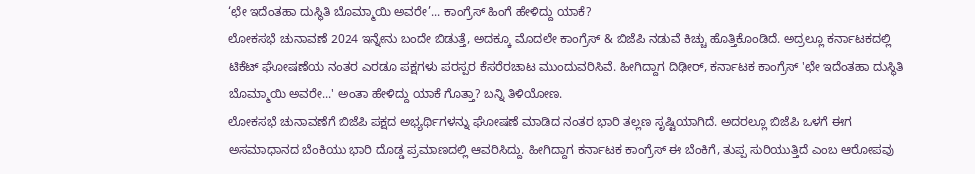‘ಛೇ ಇದೆಂತಹಾ ದುಸ್ಥಿತಿ ಬೊಮ್ಮಾಯಿ ಅವರೇ’... ಕಾಂಗ್ರೆಸ್ ಹಿಂಗೆ ಹೇಳಿದ್ದು ಯಾಕೆ?
ಲೋಕಸಭೆ ಚುನಾವಣೆ 2024 ಇನ್ನೇನು ಬಂದೇ ಬಿಡುತ್ತೆ, ಅದಕ್ಕೂ ಮೊದಲೇ ಕಾಂಗ್ರೆಸ್ & ಬಿಜೆಪಿ ನಡುವೆ ಕಿಚ್ಚು ಹೊತ್ತಿಕೊಂಡಿದೆ. ಅದ್ರಲ್ಲೂ ಕರ್ನಾಟಕದಲ್ಲಿ ಟಿಕೆಟ್ ಘೋಷಣೆಯ ನಂತರ ಎರಡೂ ಪಕ್ಷಗಳು ಪರಸ್ಪರ ಕೆಸರೆರಚಾಟ ಮುಂದುವರಿಸಿವೆ. ಹೀಗಿದ್ದಾಗ ದಿಢೀರ್, ಕರ್ನಾಟಕ ಕಾಂಗ್ರೆಸ್ 'ಛೇ ಇದೆಂತಹಾ ದುಸ್ಥಿತಿ ಬೊಮ್ಮಾಯಿ ಅವರೇ...' ಅಂತಾ ಹೇಳಿದ್ದು ಯಾಕೆ ಗೊತ್ತಾ? ಬನ್ನಿ ತಿಳಿಯೋಣ.
ಲೋಕಸಭೆ ಚುನಾವಣೆಗೆ ಬಿಜೆಪಿ ಪಕ್ಷದ ಅಭ್ಯರ್ಥಿಗಳನ್ನು ಘೋಷಣೆ ಮಾಡಿದ ನಂತರ ಭಾರಿ ತಲ್ಲಣ ಸೃಷ್ಟಿಯಾಗಿದೆ. ಅದರಲ್ಲೂ ಬಿಜೆಪಿ ಒಳಗೆ ಈಗ ಅಸಮಾಧಾನದ ಬೆಂಕಿಯು ಭಾರಿ ದೊಡ್ಡ ಪ್ರಮಾಣದಲ್ಲಿ ಆವರಿಸಿದ್ದು. ಹೀಗಿದ್ದಾಗ ಕರ್ನಾಟಕ ಕಾಂಗ್ರೆಸ್ ಈ ಬೆಂಕಿಗೆ, ತುಪ್ಪ ಸುರಿಯುತ್ತಿದೆ ಎಂಬ ಆರೋಪವು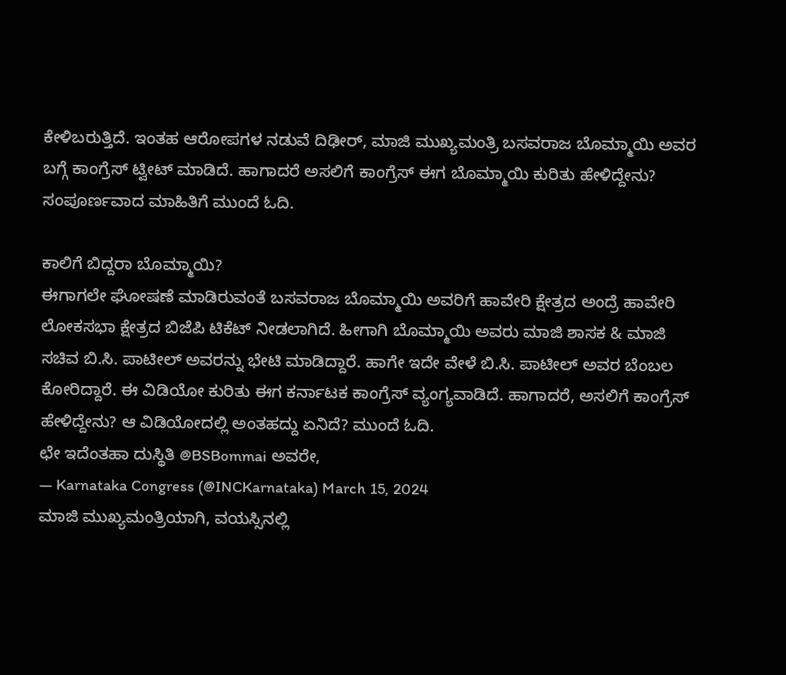ಕೇಳಿಬರುತ್ತಿದೆ. ಇಂತಹ ಆರೋಪಗಳ ನಡುವೆ ದಿಢೀರ್, ಮಾಜಿ ಮುಖ್ಯಮಂತ್ರಿ ಬಸವರಾಜ ಬೊಮ್ಮಾಯಿ ಅವರ ಬಗ್ಗೆ ಕಾಂಗ್ರೆಸ್ ಟ್ವೀಟ್ ಮಾಡಿದೆ. ಹಾಗಾದರೆ ಅಸಲಿಗೆ ಕಾಂಗ್ರೆಸ್ ಈಗ ಬೊಮ್ಮಾಯಿ ಕುರಿತು ಹೇಳಿದ್ದೇನು? ಸಂಪೂರ್ಣವಾದ ಮಾಹಿತಿಗೆ ಮುಂದೆ ಓದಿ.

ಕಾಲಿಗೆ ಬಿದ್ದರಾ ಬೊಮ್ಮಾಯಿ?
ಈಗಾಗಲೇ ಘೋಷಣೆ ಮಾಡಿರುವಂತೆ ಬಸವರಾಜ ಬೊಮ್ಮಾಯಿ ಅವರಿಗೆ ಹಾವೇರಿ ಕ್ಷೇತ್ರದ ಅಂದ್ರೆ ಹಾವೇರಿ ಲೋಕಸಭಾ ಕ್ಷೇತ್ರದ ಬಿಜೆಪಿ ಟಿಕೆಟ್ ನೀಡಲಾಗಿದೆ. ಹೀಗಾಗಿ ಬೊಮ್ಮಾಯಿ ಅವರು ಮಾಜಿ ಶಾಸಕ & ಮಾಜಿ ಸಚಿವ ಬಿ.ಸಿ. ಪಾಟೀಲ್ ಅವರನ್ನು ಭೇಟಿ ಮಾಡಿದ್ದಾರೆ. ಹಾಗೇ ಇದೇ ವೇಳೆ ಬಿ.ಸಿ. ಪಾಟೀಲ್ ಅವರ ಬೆಂಬಲ ಕೋರಿದ್ದಾರೆ. ಈ ವಿಡಿಯೋ ಕುರಿತು ಈಗ ಕರ್ನಾಟಕ ಕಾಂಗ್ರೆಸ್ ವ್ಯಂಗ್ಯವಾಡಿದೆ. ಹಾಗಾದರೆ, ಅಸಲಿಗೆ ಕಾಂಗ್ರೆಸ್ ಹೇಳಿದ್ದೇನು? ಆ ವಿಡಿಯೋದಲ್ಲಿ ಅಂತಹದ್ದು ಏನಿದೆ? ಮುಂದೆ ಓದಿ.
ಛೇ ಇದೆಂತಹಾ ದುಸ್ಥಿತಿ @BSBommai ಅವರೇ,
— Karnataka Congress (@INCKarnataka) March 15, 2024
ಮಾಜಿ ಮುಖ್ಯಮಂತ್ರಿಯಾಗಿ, ವಯಸ್ಸಿನಲ್ಲಿ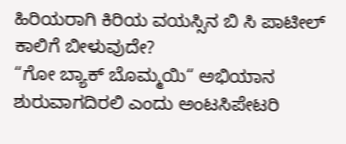ಹಿರಿಯರಾಗಿ ಕಿರಿಯ ವಯಸ್ಸಿನ ಬಿ ಸಿ ಪಾಟೀಲ್ ಕಾಲಿಗೆ ಬೀಳುವುದೇ?
“ಗೋ ಬ್ಯಾಕ್ ಬೊಮ್ಮಯಿ“ ಅಭಿಯಾನ ಶುರುವಾಗದಿರಲಿ ಎಂದು ಅಂಟಸಿಪೇಟರಿ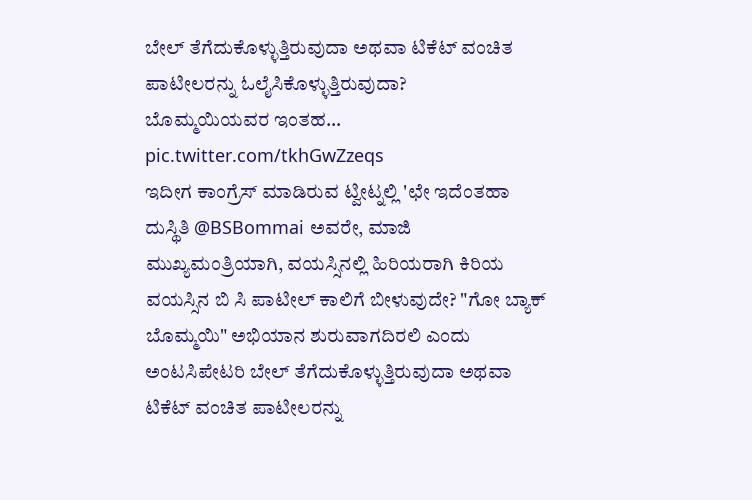ಬೇಲ್ ತೆಗೆದುಕೊಳ್ಳುತ್ತಿರುವುದಾ ಅಥವಾ ಟಿಕೆಟ್ ವಂಚಿತ ಪಾಟೀಲರನ್ನು ಓಲೈಸಿಕೊಳ್ಳುತ್ತಿರುವುದಾ?
ಬೊಮ್ಮಯಿಯವರ ಇಂತಹ… pic.twitter.com/tkhGwZzeqs
ಇದೀಗ ಕಾಂಗ್ರೆಸ್ ಮಾಡಿರುವ ಟ್ವೀಟ್ನಲ್ಲಿ 'ಛೇ ಇದೆಂತಹಾ ದುಸ್ಥಿತಿ @BSBommai ಅವರೇ, ಮಾಜಿ ಮುಖ್ಯಮಂತ್ರಿಯಾಗಿ, ವಯಸ್ಸಿನಲ್ಲಿ ಹಿರಿಯರಾಗಿ ಕಿರಿಯ ವಯಸ್ಸಿನ ಬಿ ಸಿ ಪಾಟೀಲ್ ಕಾಲಿಗೆ ಬೀಳುವುದೇ? "ಗೋ ಬ್ಯಾಕ್ ಬೊಮ್ಮಯಿ" ಅಭಿಯಾನ ಶುರುವಾಗದಿರಲಿ ಎಂದು ಅಂಟಸಿಪೇಟರಿ ಬೇಲ್ ತೆಗೆದುಕೊಳ್ಳುತ್ತಿರುವುದಾ ಅಥವಾ ಟಿಕೆಟ್ ವಂಚಿತ ಪಾಟೀಲರನ್ನು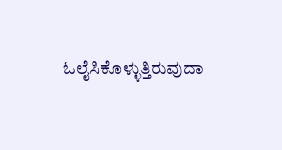ಓಲೈಸಿಕೊಳ್ಳುತ್ತಿರುವುದಾ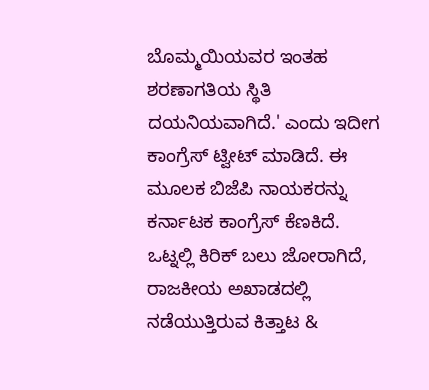ಬೊಮ್ಮಯಿಯವರ ಇಂತಹ ಶರಣಾಗತಿಯ ಸ್ಥಿತಿ ದಯನಿಯವಾಗಿದೆ.' ಎಂದು ಇದೀಗ ಕಾಂಗ್ರೆಸ್ ಟ್ವೀಟ್ ಮಾಡಿದೆ. ಈ ಮೂಲಕ ಬಿಜೆಪಿ ನಾಯಕರನ್ನು ಕರ್ನಾಟಕ ಕಾಂಗ್ರೆಸ್ ಕೆಣಕಿದೆ.
ಒಟ್ನಲ್ಲಿ ಕಿರಿಕ್ ಬಲು ಜೋರಾಗಿದೆ, ರಾಜಕೀಯ ಅಖಾಡದಲ್ಲಿ ನಡೆಯುತ್ತಿರುವ ಕಿತ್ತಾಟ &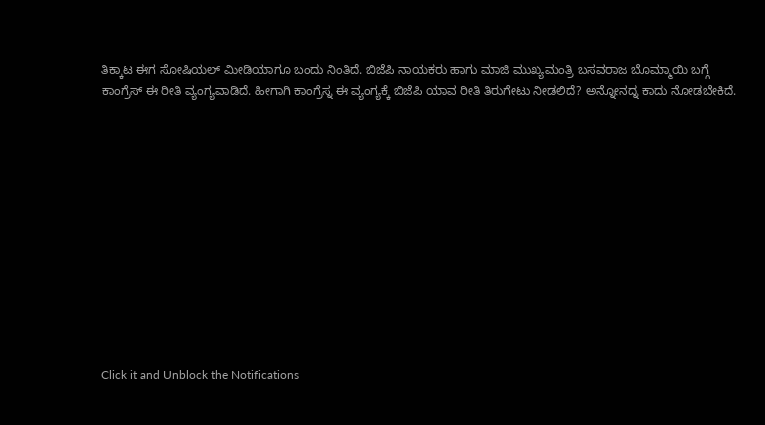ತಿಕ್ಕಾಟ ಈಗ ಸೋಷಿಯಲ್ ಮೀಡಿಯಾಗೂ ಬಂದು ನಿಂತಿದೆ. ಬಿಜೆಪಿ ನಾಯಕರು ಹಾಗು ಮಾಜಿ ಮುಖ್ಯಮಂತ್ರಿ ಬಸವರಾಜ ಬೊಮ್ಮಾಯಿ ಬಗ್ಗೆ ಕಾಂಗ್ರೆಸ್ ಈ ರೀತಿ ವ್ಯಂಗ್ಯವಾಡಿದೆ. ಹೀಗಾಗಿ ಕಾಂಗ್ರೆಸ್ನ ಈ ವ್ಯಂಗ್ಯಕ್ಕೆ ಬಿಜೆಪಿ ಯಾವ ರೀತಿ ತಿರುಗೇಟು ನೀಡಲಿದೆ? ಅನ್ನೋನದ್ನ ಕಾದು ನೋಡಬೇಕಿದೆ.












Click it and Unblock the Notifications